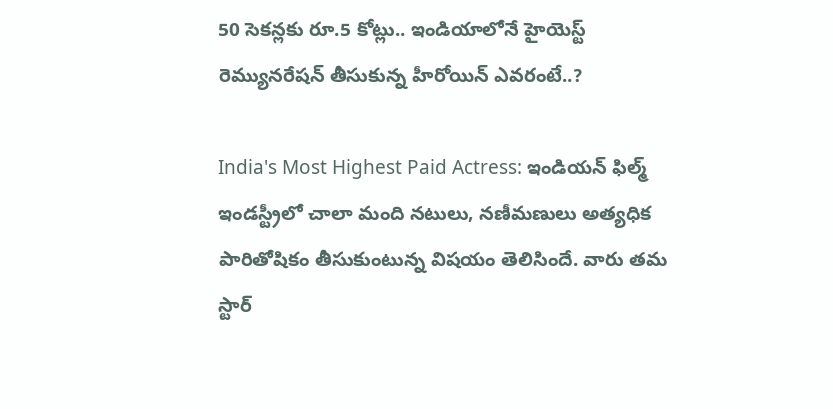50 సెకన్లకు రూ.5 కోట్లు.. ఇండియాలోనే హైయెస్ట్ రెమ్యునరేషన్ తీసుకున్న హీరోయిన్ ఎవరంటే..?

India's Most Highest Paid Actress: ఇండియన్ ఫిల్మ్ ఇండస్ట్రీలో చాలా మంది నటులు, నణీమణులు అత్యధిక పారితోషికం తీసుకుంటున్న విషయం తెలిసిందే. వారు తమ స్టార్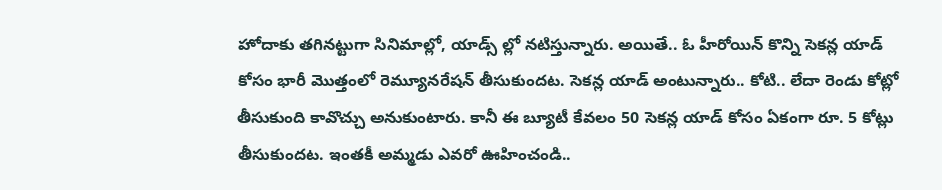హోదాకు తగినట్టుగా సినిమాల్లో, యాడ్స్ ల్లో నటిస్తున్నారు. అయితే.. ఓ హీరోయిన్ కొన్ని సెకన్ల యాడ్ కోసం భారీ మొత్తంలో రెమ్యూనరేషన్ తీసుకుందట. సెకన్ల యాడ్ అంటున్నారు.. కోటి.. లేదా రెండు కోట్లో తీసుకుంది కావొచ్చు అనుకుంటారు. కానీ ఈ బ్యూటీ కేవలం 50 సెకన్ల యాడ్ కోసం ఏకంగా రూ. 5 కోట్లు తీసుకుందట. ఇంతకీ అమ్మడు ఎవరో ఊహించండి..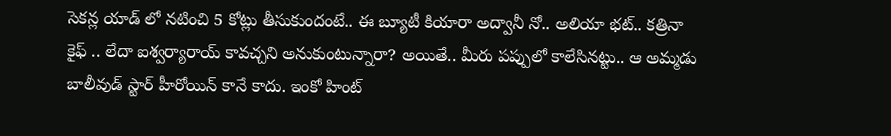సెకన్ల యాడ్ లో నటించి 5 కోట్లు తీసుకుందంటే.. ఈ బ్యూటీ కియారా అద్వానీ నో.. అలియా భట్.. కత్రినా కైఫ్ .. లేదా ఐశ్వర్యారాయ్ కావచ్చని అనుకుంటున్నారా? అయితే.. మీరు పప్పులో కాలేసినట్టు.. ఆ అమ్మడు బాలీవుడ్ స్టార్ హీరోయిన్ కానే కాదు. ఇంకో హింట్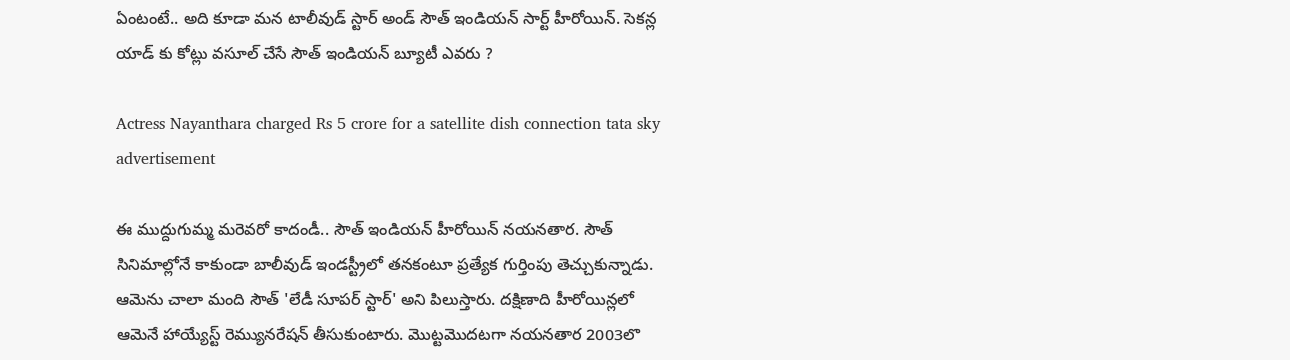ఏంటంటే.. అది కూడా మన టాలీవుడ్ స్టార్ అండ్ సౌత్ ఇండియన్ సార్ట్ హీరోయిన్. సెకన్ల యాడ్ కు కోట్లు వసూల్ చేసే సౌత్ ఇండియన్ బ్యూటీ ఎవరు ?

Actress Nayanthara charged Rs 5 crore for a satellite dish connection tata sky advertisement

ఈ ముద్దుగుమ్మ మరెవరో కాదండీ.. సౌత్ ఇండియన్ హీరోయిన్ నయనతార. సౌత్ సినిమాల్లోనే కాకుండా బాలీవుడ్ ఇండస్ట్రీలో తనకంటూ ప్రత్యేక గుర్తింపు తెచ్చుకున్నాడు. ఆమెను చాలా మంది సౌత్ 'లేడీ సూపర్ స్టార్' అని పిలుస్తారు. దక్షిణాది హీరోయిన్లలో ఆమెనే హాయ్యేస్ట్ రెమ్యునరేషన్ తీసుకుంటారు. మొట్టమొదటగా నయనతార 2003లొ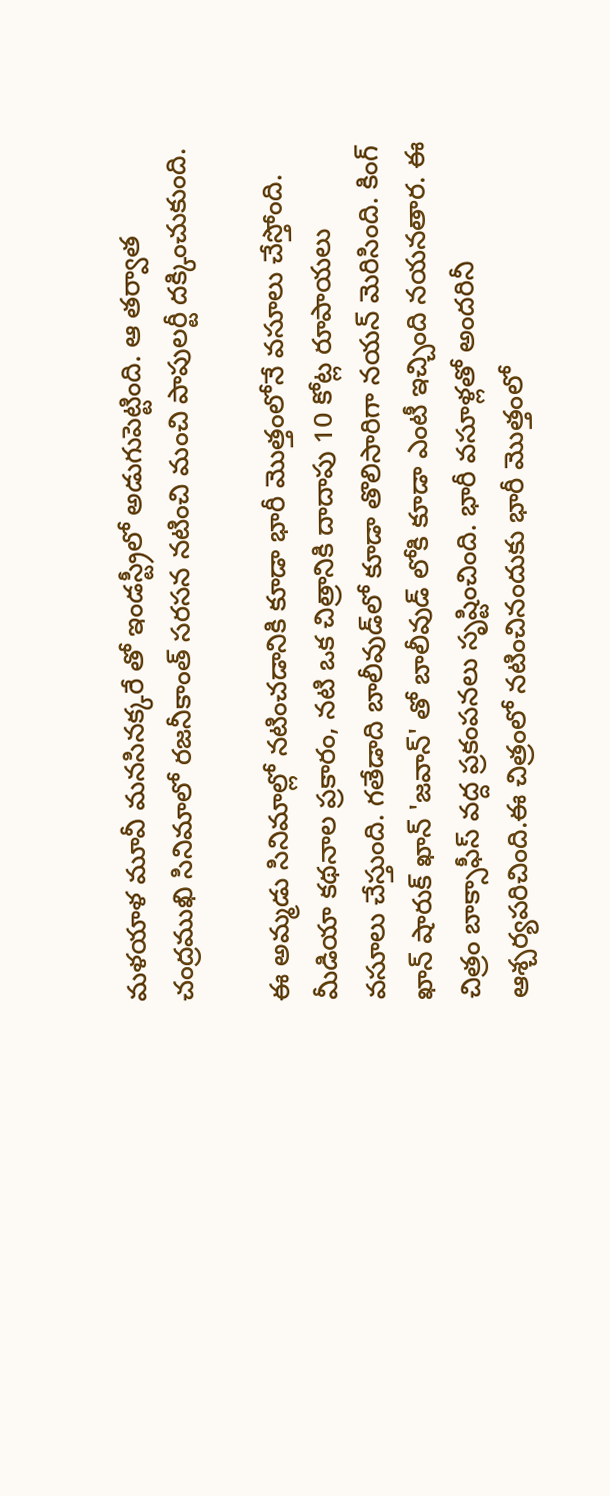మళయాళ మూవీ మనసినక్కరే తో ఇండస్ట్రీలో అడుగుపెట్టింది. ఆ తర్వాత చంద్రముఖి సినిమాలో రజనీకాంత్ సరసన నటించి మంచి పాపులర్టీ దక్కించుకుంది.

ఈ అమ్మడు సినిమాల్లో నటించడానికి కూడా భారీ మొత్తంలోనే వసూలు చేస్తోంది. మీడియా కథనాల ప్రకారం, నటి ఒక చిత్రానికి దాదాపు 10 కోట్ల రూపాయలు వసూలు చేస్తుంది. గతేడాది బాలీవుడ్‌లో కూడా తొలిసారిగా నయన్ మెరిసింది. కింగ్ ఖాన్ షారుక్ ఖాన్ 'జవాన్‌' తో బాలీవుడ్ లోకి కూడా ఎంటీ ఇచ్చింది నయనతార. ఈ చిత్రం బాక్సాఫీస్ వద్ద ప్రకంపనలు సృష్టించింది. భారీ వసూళ్లతో అందరినీ ఆశ్చర్యపరిచింది.ఈ చిత్రంలో నటించినందుకు భారీ మొత్తంలో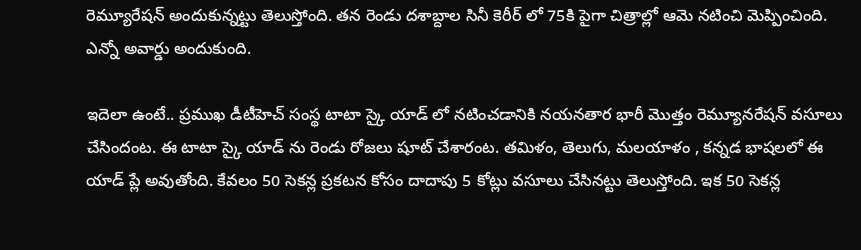రెమ్యూరేషన్ అందుకున్నట్టు తెలుస్తోంది. తన రెండు దశాబ్దాల సినీ కెరీర్ లో 75కి పైగా చిత్రాల్లో ఆమె నటించి మెప్పించింది. ఎన్నో అవార్డు అందుకుంది.

ఇదెలా ఉంటే.. ప్రముఖ డీటీహెచ్ సంస్థ టాటా స్కై యాడ్ లో నటించడానికి నయనతార భారీ మొత్తం రెమ్యూనరేషన్ వసూలు చేసిందంట. ఈ టాటా స్కై యాడ్ ను రెండు రోజలు షూట్ చేశారంట. తమిళం, తెలుగు, మలయాళం , కన్నడ భాషలలో ఈ యాడ్ ప్లే అవుతోంది. కేవలం 50 సెకన్ల ప్రకటన కోసం దాదాపు 5 కోట్లు వసూలు చేసినట్టు తెలుస్తోంది. ఇక 50 సెకన్ల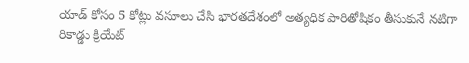యాడ్ కోసం 5 కోట్లు వసూలు చేసి భారతదేశంలో అత్యధిక పారితోషికం తీసుకునే నటిగా రికాడ్డు క్రియేట్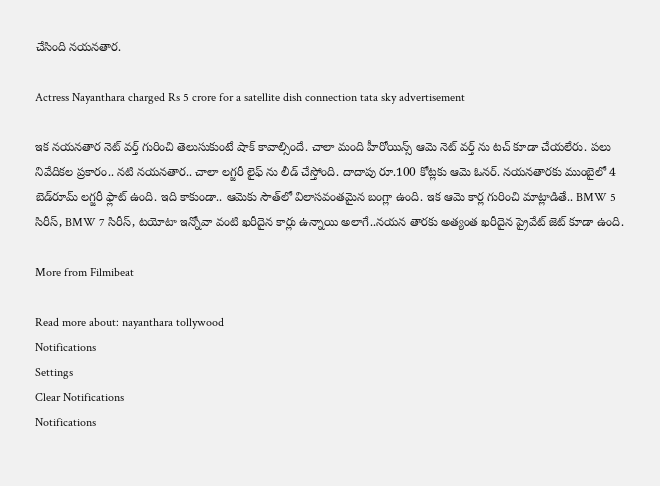చేసింది నయనతార.

Actress Nayanthara charged Rs 5 crore for a satellite dish connection tata sky advertisement

ఇక నయనతార నెట్ వర్త్ గురించి తెలుసుకుంటే షాక్ కావాల్సిందే. చాలా మంది హీరోయిన్స్ ఆమె నెట్ వర్త్ ను టచ్ కూడా చేయలేరు. పలు నివేదికల ప్రకారం.. నటి నయనతార.. చాలా లగ్జరీ లైఫ్ ను లీడ్ చేస్తోంది. దాదాపు రూ.100 కోట్లకు ఆమె ఓనర్. నయనతారకు ముంబైలో 4 బెడ్‌రూమ్ లగ్జరీ ఫ్లాట్ ఉంది. ఇది కాకుండా.. ఆమెకు సౌత్‌లో విలాసవంతమైన బంగ్లా ఉంది. ఇక ఆమె కార్ల గురించి మాట్లాడితే.. BMW 5 సిరీస్, BMW 7 సిరీస్, టయోటా ఇన్నోవా వంటి ఖరీదైన కార్లు ఉన్నాయి అలాగే..నయన తారకు అత్యంత ఖరీదైన ప్రైవేట్ జెట్ కూడా ఉంది.

More from Filmibeat

Read more about: nayanthara tollywood
Notifications
Settings
Clear Notifications
Notifications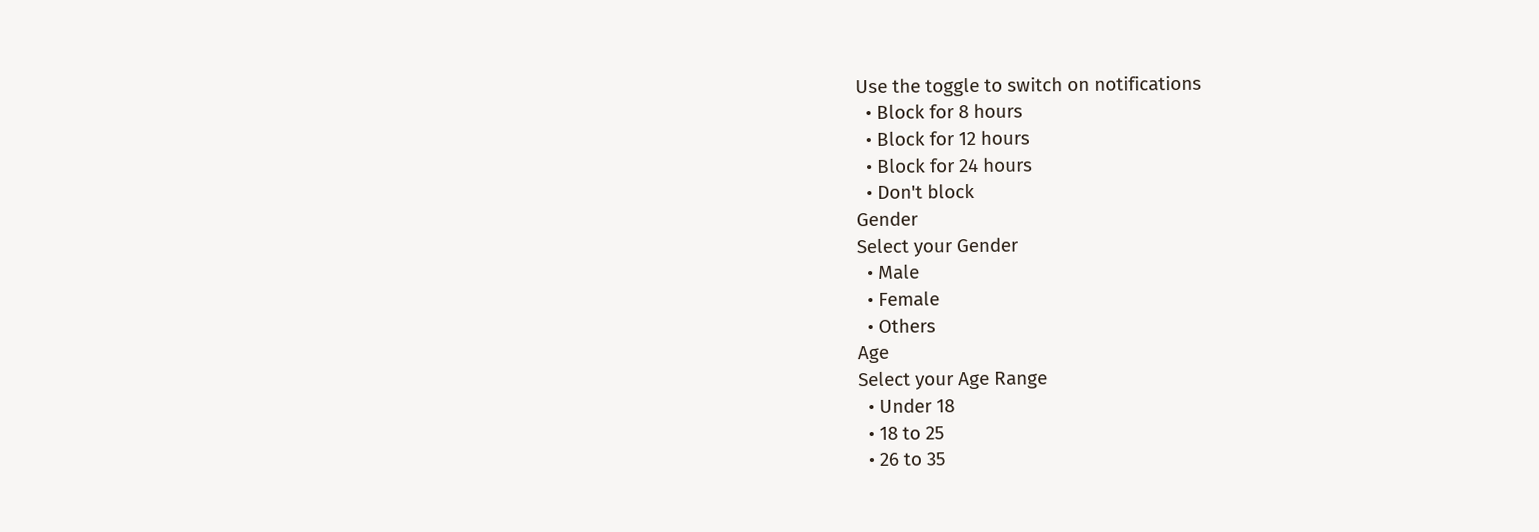Use the toggle to switch on notifications
  • Block for 8 hours
  • Block for 12 hours
  • Block for 24 hours
  • Don't block
Gender
Select your Gender
  • Male
  • Female
  • Others
Age
Select your Age Range
  • Under 18
  • 18 to 25
  • 26 to 35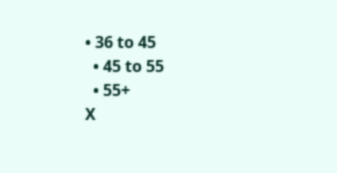• 36 to 45
  • 45 to 55
  • 55+
X